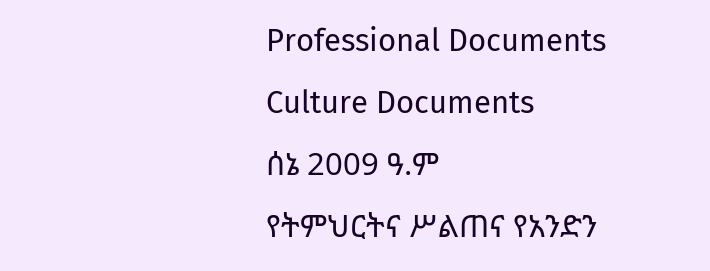Professional Documents
Culture Documents
ሰኔ 2009 ዓ.ም
የትምህርትና ሥልጠና የአንድን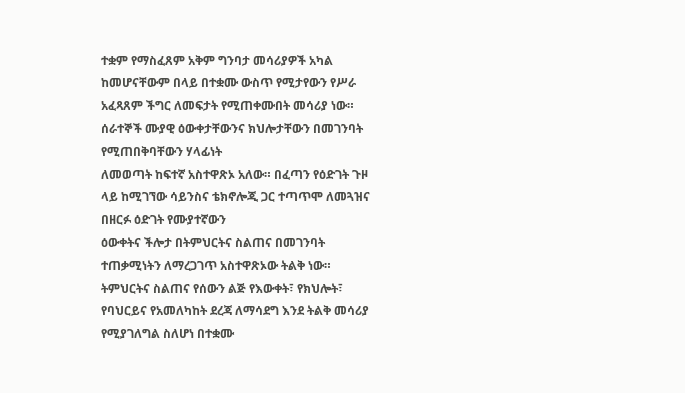ተቋም የማስፈጸም አቅም ግንባታ መሳሪያዎች አካል ከመሆናቸውም በላይ በተቋሙ ውስጥ የሚታየውን የሥራ
አፈጻጸም ችግር ለመፍታት የሚጠቀሙበት መሳሪያ ነው። ሰራተኞች ሙያዊ ዕውቀታቸውንና ክህሎታቸውን በመገንባት የሚጠበቅባቸውን ሃላፊነት
ለመወጣት ከፍተኛ አስተዋጽኦ አለው። በፈጣን የዕድገት ጉዞ ላይ ከሚገኘው ሳይንስና ቴክኖሎጂ ጋር ተጣጥሞ ለመጓዝና በዘርፉ ዕድገት የሙያተኛውን
ዕውቀትና ችሎታ በትምህርትና ስልጠና በመገንባት ተጠቃሚነትን ለማረጋገጥ አስተዋጽኦው ትልቅ ነው።
ትምህርትና ስልጠና የሰውን ልጅ የእውቀት፣ የክህሎት፣ የባህርይና የአመለካከት ደረጃ ለማሳደግ እንደ ትልቅ መሳሪያ የሚያገለግል ስለሆነ በተቋሙ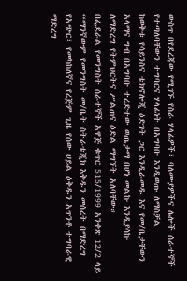ውስጥ በየደረጃው የሚገኙ የስራ ሃላፊዎች፣ ባለሙያዎችና ሌሎች ሰራተኞች የተጣለባቸውን ተግባርና ሃላፊነት በአግባቡ እንዲወጡ ለማስቻል
ከወቅቱ የሳይንስና ቴክኖሎጂ ዕድገት ጋር እንዲራመዱ እና የመ/ቤታቸውን አላማና ግብ በአግባቡ ተረድተው ወጤታማ በሆነ መልኩ እንዲያሳኩ
ለማድረግ የትምህርትና ሥልጠና ዕድል ማግኘት አለባቸው።
በፌደራል የመንግስት ሰራተኞች አዋጅ ቁጥር 515/1999 አንቀጽ 12/2 ላይ “ማንኛውም የመንግስት መ/ቤት ስትራቴጂክ እቅዱን መሰረት በማድረግ
የአጭር፣ የመካከለኛና የረጅም ጊዜ የሰው ሀይል ዕቅዱን አጥንቶ ተግባራዊ ማድረግ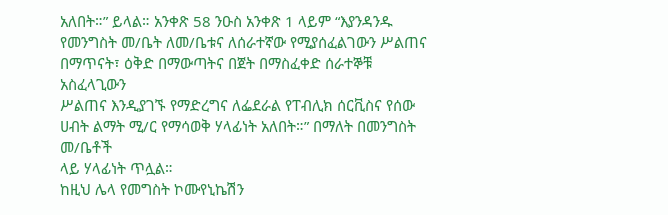አለበት።” ይላል። አንቀጽ 58 ንዑስ አንቀጽ 1 ላይም “እያንዳንዱ
የመንግስት መ/ቤት ለመ/ቤቱና ለሰራተኛው የሚያሰፈልገውን ሥልጠና በማጥናት፣ ዕቅድ በማውጣትና በጀት በማስፈቀድ ሰራተኞቹ አስፈላጊውን
ሥልጠና እንዲያገኙ የማድረግና ለፌደራል የፐብሊክ ሰርቪስና የሰው ሀብት ልማት ሚ/ር የማሳወቅ ሃላፊነት አለበት።” በማለት በመንግስት መ/ቤቶች
ላይ ሃላፊነት ጥሏል።
ከዚህ ሌላ የመግስት ኮሙየኒኬሽን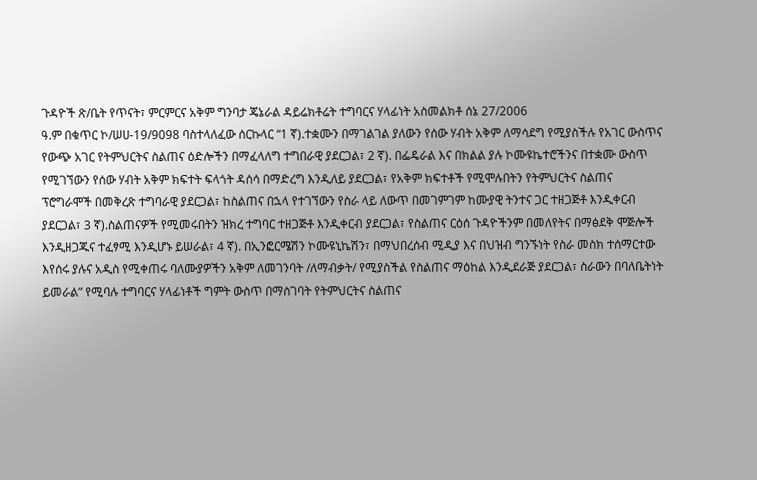ጉዳዮች ጽ/ቤት የጥናት፣ ምርምርና አቅም ግንባታ ጄኔራል ዳይሬክቶሬት ተግባርና ሃላፊነት አስመልክቶ ሰኔ 27/2006
ዓ.ም በቁጥር ኮ/ሠሀ-19/9098 ባስተላለፈው ሰርኩላር “1 ኛ).ተቋሙን በማገልገል ያለውን የሰው ሃብት አቅም ለማሳደግ የሚያስችሉ የአገር ውስጥና
የውጭ አገር የትምህርትና ስልጠና ዕድሎችን በማፈላለግ ተግበራዊ ያደርጋል፣ 2 ኛ). በፌዴራል እና በክልል ያሉ ኮሙዩኬተሮችንና በተቋሙ ውስጥ
የሚገኘውን የሰው ሃብት አቅም ክፍተት ፍላጎት ዳሰሳ በማድረግ እንዲለይ ያደርጋል፣ የአቅም ክፍተቶች የሚሞሉበትን የትምህርትና ስልጠና
ፕሮግራሞች በመቅረጽ ተግባራዊ ያደርጋል፣ ከስልጠና በኋላ የተገኘውን የስራ ላይ ለውጥ በመገምገም ከሙያዊ ትንተና ጋር ተዘጋጅቶ እንዲቀርብ
ያደርጋል፣ 3 ኛ).ስልጠናዎች የሚመሩበትን ዝክረ ተግባር ተዘጋጅቶ እንዲቀርብ ያደርጋል፣ የስልጠና ርዕሰ ጉዳዮችንም በመለየትና በማፅደቅ ሞጅሎች
እንዲዘጋጁና ተፈፃሚ እንዲሆኑ ይሠራል፣ 4 ኛ). በኢንፎርሜሽን ኮሙዩኒኬሽን፣ በማህበረሰብ ሚዲያ እና በህዝብ ግንኙነት የስራ መስክ ተሰማርተው
እየሰሩ ያሉና አዲስ የሚቀጠሩ ባለሙያዎችን አቅም ለመገንባት /ለማብቃት/ የሚያስችል የስልጠና ማዕከል እንዲደራጅ ያደርጋል፣ ስራውን በባለቤትነት
ይመራል” የሚባሉ ተግባርና ሃላፊነቶች ግምት ውስጥ በማስገባት የትምህርትና ስልጠና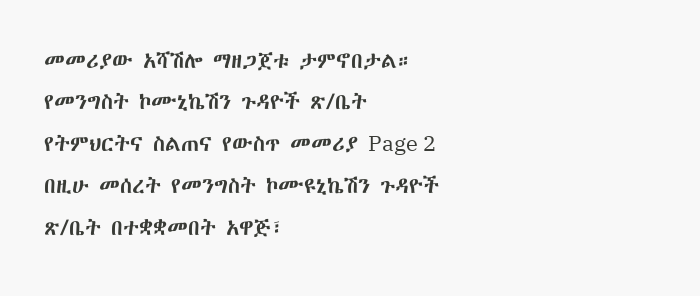መመሪያው አሻሽሎ ማዘጋጀቱ ታምኖበታል።
የመንግስት ኮሙኒኬሽን ጉዳዮች ጽ/ቤት የትምህርትና ስልጠና የውስጥ መመሪያ Page 2
በዚሁ መሰረት የመንግስት ኮሙዩኒኬሽን ጉዳዮች ጽ/ቤት በተቋቋመበት አዋጅ፣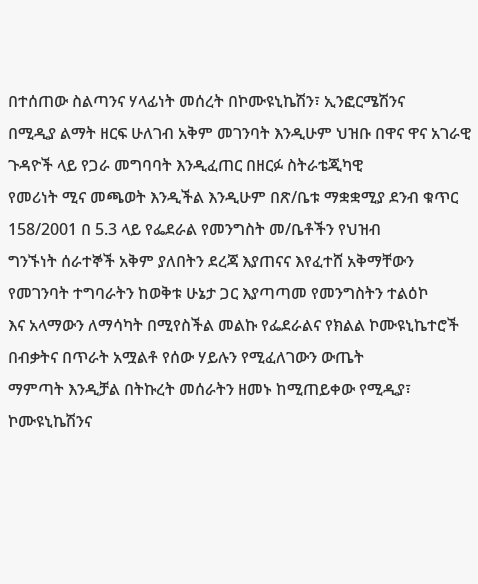በተሰጠው ስልጣንና ሃላፊነት መሰረት በኮሙዩኒኬሽን፣ ኢንፎርሜሽንና
በሚዲያ ልማት ዘርፍ ሁለገብ አቅም መገንባት እንዲሁም ህዝቡ በዋና ዋና አገራዊ ጉዳዮች ላይ የጋራ መግባባት እንዲፈጠር በዘርፉ ስትራቴጂካዊ
የመሪነት ሚና መጫወት እንዲችል እንዲሁም በጽ/ቤቱ ማቋቋሚያ ደንብ ቁጥር 158/2001 በ 5.3 ላይ የፌደራል የመንግስት መ/ቤቶችን የህዝብ
ግንኙነት ሰራተኞች አቅም ያለበትን ደረጃ እያጠናና እየፈተሸ አቅማቸውን የመገንባት ተግባራትን ከወቅቱ ሁኔታ ጋር እያጣጣመ የመንግስትን ተልዕኮ
እና አላማውን ለማሳካት በሚየስችል መልኩ የፌደራልና የክልል ኮሙዩኒኬተሮች በብቃትና በጥራት አሟልቶ የሰው ሃይሉን የሚፈለገውን ውጤት
ማምጣት እንዲቻል በትኩረት መሰራትን ዘመኑ ከሚጠይቀው የሚዲያ፣ ኮሙዩኒኬሽንና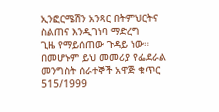ኢንፎርሜሽን አንጻር በትምህርትና ስልጠና እንዲገነባ ማድረግ
ጊዜ የማይሰጠው ጉዳይ ነው።
በመሆኑም ይህ መመሪያ የፌደራል መንግስት ሰራተኞች አዋጅ ቁጥር 515/1999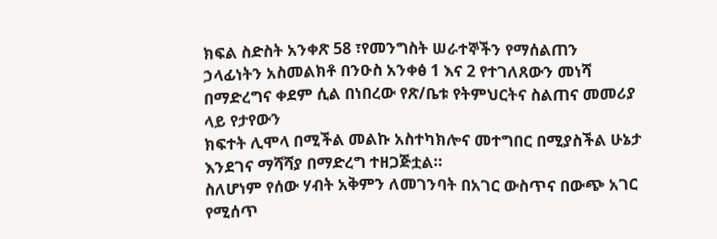ክፍል ስድስት አንቀጽ 58 ፣የመንግስት ሠራተኞችን የማሰልጠን
ኃላፊነትን አስመልክቶ በንዑስ አንቀፅ 1 እና 2 የተገለጸውን መነሻ በማድረግና ቀደም ሲል በነበረው የጽ/ቤቱ የትምህርትና ስልጠና መመሪያ ላይ የታየውን
ክፍተት ሊሞላ በሚችል መልኩ አስተካክሎና መተግበር በሚያስችል ሁኔታ እንደገና ማሻሻያ በማድረግ ተዘጋጅቷል።
ስለሆነም የሰው ሃብት አቅምን ለመገንባት በአገር ውስጥና በውጭ አገር የሚሰጥ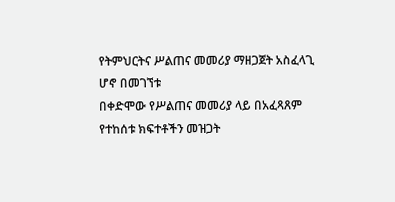የትምህርትና ሥልጠና መመሪያ ማዘጋጀት አስፈላጊ ሆኖ በመገኘቱ
በቀድሞው የሥልጠና መመሪያ ላይ በአፈጻጸም የተከሰቱ ክፍተቶችን መዝጋት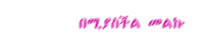በሚያስችል መልኩ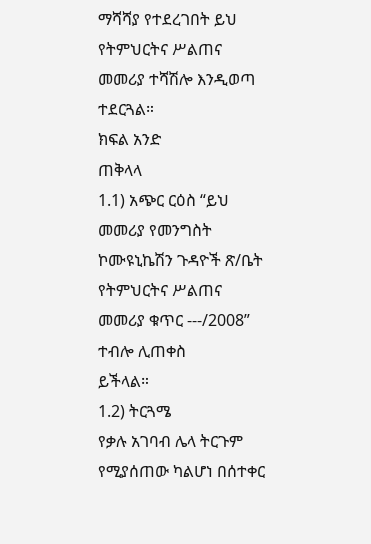ማሻሻያ የተደረገበት ይህ የትምህርትና ሥልጠና
መመሪያ ተሻሽሎ እንዲወጣ ተደርጓል።
ክፍል አንድ
ጠቅላላ
1.1) አጭር ርዕስ “ይህ መመሪያ የመንግስት ኮሙዩኒኬሽን ጉዳዮች ጽ/ቤት የትምህርትና ሥልጠና መመሪያ ቁጥር ---/2008” ተብሎ ሊጠቀስ
ይችላል።
1.2) ትርጓሜ
የቃሉ አገባብ ሌላ ትርጉም የሚያሰጠው ካልሆነ በሰተቀር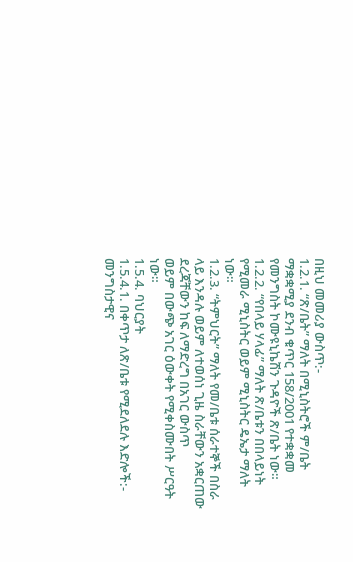በዚህ መመሪያ ውስጥ:-
1.2.1. “ጽ/ቤት” ማለት በሚኒስትሮች ም/ቤት ማቋቋሚያ ደንብ ቁጥር 158/2001 የተቋቋመ የመንግስት ኮሙዩኒኬሽን ጉዳዮች ጽ/ቤት ነው።
1.2.2. “የበላይ ሃላፊ” ማለት ጽ/ቤቱን በበላይነት የሚመራ ሚኒስትር ወይም ሚኒስትር ዴኤታ ማለት ነው።
1.2.3. “ትምህርት” ማለት የመ/ቤቱ ሰራተኞች በስራ ላይ እንዳሉ ወይም ለተወሰነ ጊዜ ስራቸውን አቋርጠው ደረጃቸውን ከፍ ለማድረግ በአገር ውስጥ
ወይም በውጭ አገር ዕውቀት የሚቀስሙበት ሥርዓት ነው።
1.5.4. ባህርያት
1.5.4.1. በቀጥታ ለጽ/ቤቱ የሚደለደሉ እድሎች:- መንግስታዊና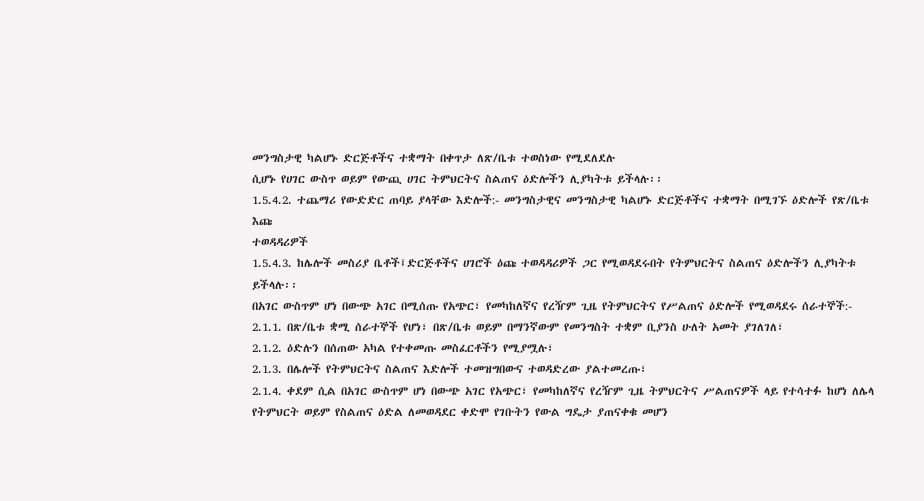መንግስታዊ ካልሆኑ ድርጅቶችና ተቋማት በቀጥታ ለጽ/ቤቱ ተወስነው የሚደለደሉ
ሲሆኑ የሀገር ውስጥ ወይም የውጪ ሀገር ትምህርትና ስልጠና ዕድሎችን ሊያካትቱ ይችላሉ፡፡
1.5.4.2. ተጨማሪ የውድድር ጠባይ ያላቸው እድሎች:- መንግስታዊና መንግስታዊ ካልሆኑ ድርጅቶችና ተቋማት በሚገኙ ዕድሎች የጽ/ቤቱ እጩ
ተወዳዳሪዎች
1.5.4.3. ከሌሎች መስሪያ ቤቶች፤ድርጅቶችና ሀገሮች ዕጩ ተወዳዳሪዎች ጋር የሚወዳደሩበት የትምህርትና ስልጠና ዕድሎችን ሊያካትቱ ይችላሉ፡፡
በአገር ውስጥም ሆነ በውጭ አገር በሚሰጡ የአጭር፣ የመካከለኛና የረዥም ጊዜ የትምህርትና የሥልጠና ዕድሎች የሚወዳደሩ ሰራተኞች:-
2.1.1. በጽ/ቤቱ ቋሚ ሰራተኞች የሆነ፣ በጽ/ቤቱ ወይም በማንኛውም የመንግስት ተቋም ቢያንስ ሁለት አመት ያገለገለ፣
2.1.2. ዕድሉን በሰጠው አካል የተቀመጡ መስፈርቶችን የሚያሟሉ፣
2.1.3. በሌሎች የትምህርትና ስልጠና እድሎች ተመዝግበውና ተወዳድረው ያልተመረጡ፣
2.1.4. ቀደም ሲል በአገር ውስጥም ሆነ በውጭ አገር የአጭር፣ የመካከለኛና የረዥም ጊዜ ትምህርትና ሥልጠናዎች ላይ የተሳተፉ ከሆነ ለሌላ
የትምህርት ወይም የስልጠና ዕድል ለመወዳደር ቀድሞ የገቡትን የውል ግዴታ ያጠናቀቁ መሆን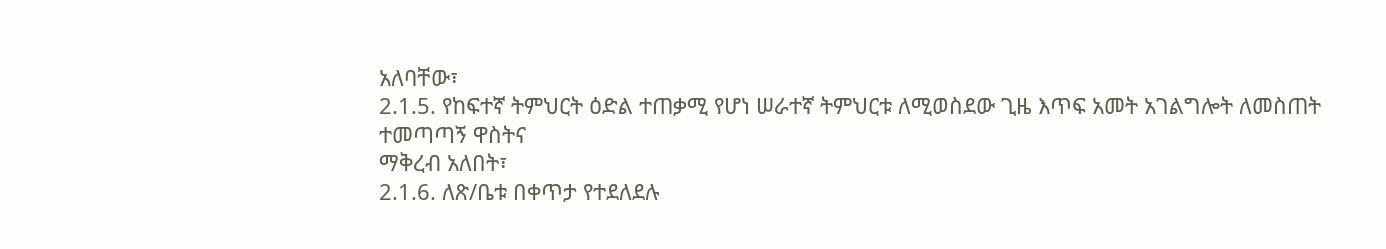አለባቸው፣
2.1.5. የከፍተኛ ትምህርት ዕድል ተጠቃሚ የሆነ ሠራተኛ ትምህርቱ ለሚወስደው ጊዜ እጥፍ አመት አገልግሎት ለመስጠት ተመጣጣኝ ዋስትና
ማቅረብ አለበት፣
2.1.6. ለጽ/ቤቱ በቀጥታ የተደለደሉ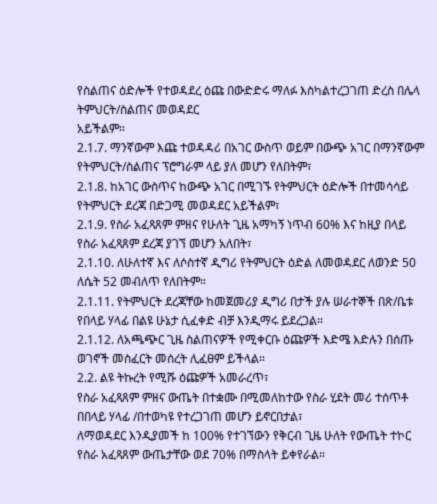የስልጠና ዕድሎች የተወዳደረ ዕጩ በውድድሩ ማለፉ እስካልተረጋገጠ ድረስ በሌላ ትምህርት/ስልጠና መወዳደር
አይችልም።
2.1.7. ማንኛውም እጩ ተወዳዳሪ በአገር ውስጥ ወይም በውጭ አገር በማንኛውም የትምህርት/ስልጠና ፕሮግራም ላይ ያለ መሆን የለበትም፣
2.1.8. ከአገር ውስጥና ከውጭ አገር በሚገኙ የትምህርት ዕድሎች በተመሳሳይ የትምህርት ደረጃ በድጋሚ መወዳደር አይችልም፣
2.1.9. የስራ አፈጻጸም ምዘና የሁለት ጊዜ አማካኝ ነጥብ 60% እና ከዚያ በላይ የስራ አፈጻጸም ደረጃ ያገኘ መሆን አለበት፣
2.1.10. ለሁለተኛ እና ለሶስተኛ ዲግሪ የትምህርት ዕድል ለመወዳደር ለወንድ 50 ለሴት 52 መብለጥ የለበትም።
2.1.11. የትምህርት ደረጃቸው ከመጀመሪያ ዲግሪ በታች ያሉ ሠራተኞች በጽ/ቤቱ የበላይ ሃላፊ በልዩ ሁኔታ ሲፈቀድ ብቻ እንዲማሩ ይደረጋል።
2.1.12. ለአጫጭር ጊዜ ስልጠናዎች የሚቀርቡ ዕጩዎች እድሜ እድሉን በሰጡ ወገኖች መስፈርት መሰረት ሊፈፀም ይችላል።
2.2. ልዩ ትኩረት የሚሹ ዕጩዎች አመራረጥ፣
የስራ አፈጻጸም ምዘና ውጤት በተቋሙ በሚመለከተው የስራ ሂደት መሪ ተሰጥቶ በበላይ ሃላፊ /በተወካዩ የተረጋገጠ መሆን ይኖርበታል፣
ለማወዳደር እንዲያመች ከ 100% የተገኘውን የቅርብ ጊዜ ሁለት የውጤት ተኮር የስራ አፈጻጸም ውጤታቸው ወደ 70% በማስላት ይቀየራል።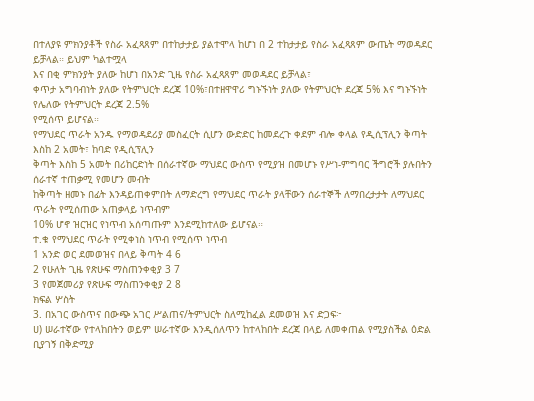በተለያዩ ምክንያቶች የስራ አፈጻጸም በተከታታይ ያልተሞላ ከሆነ በ 2 ተከታታይ የስራ አፈጻጸም ውጤት ማወዳደር ይቻላል። ይህም ካልተሟላ
እና በቂ ምክንያት ያለው ከሆነ በአንድ ጊዜ የስራ አፈጻጸም መወዳደር ይቻላል፣
ቀጥታ አግባብነት ያለው የትምህርት ደረጃ 10%፣በተዘዋዋሪ ግኑኙነት ያለው የትምህርት ደረጃ 5% እና ግኑኙነት የሌለው የትምህርት ደረጃ 2.5%
የሚሰጥ ይሆናል።
የማህደር ጥራት አንዱ የማወዳደሪያ መስፈርት ሲሆን ውድድር ከመደረጉ ቀደም ብሎ ቀላል የዲሲፕሊን ቅጣት እስከ 2 አመት፣ ከባድ የዲሲፕሊን
ቅጣት እስከ 5 አመት በሪከርድነት በሰራተኛው ማህደር ውስጥ የሚያዝ በመሆኑ የሥነ-ምግባር ችግሮች ያሉበትን ሰራተኛ ተጠቃሚ የመሆን መብት
ከቅጣት ዘመኑ በፊት እንዳይጠቀምበት ለማድረግ የማህደር ጥራት ያላቸውን ሰራተኞች ለማበረታታት ለማህደር ጥራት የሚሰጠው አጠቃላይ ነጥብም
10% ሆኖ ዝርዝር የነጥብ አሰጣጡም እንደሚከተለው ይሆናል።
ተ.ቁ የማህደር ጥራት የሚቀነስ ነጥብ የሚሰጥ ነጥብ
1 አንድ ወር ደመወዝና በላይ ቅጣት 4 6
2 የሁለት ጊዜ የጽሁፍ ማስጠንቀቂያ 3 7
3 የመጀመሪያ የጽሁፍ ማስጠንቀቂያ 2 8
ክፍል ሦስት
3. በአገር ውስጥና በውጭ አገር ሥልጠና/ትምህርት ስለሚከፈል ደመወዝ እና ድጋፍ፦
ሀ) ሠራተኛው የተላከበትን ወይም ሠራተኛው እንዲሰለጥን ከተላከበት ደረጃ በላይ ለመቀጠል የሚያስችል ዕድል ቢያገኝ በቅድሚያ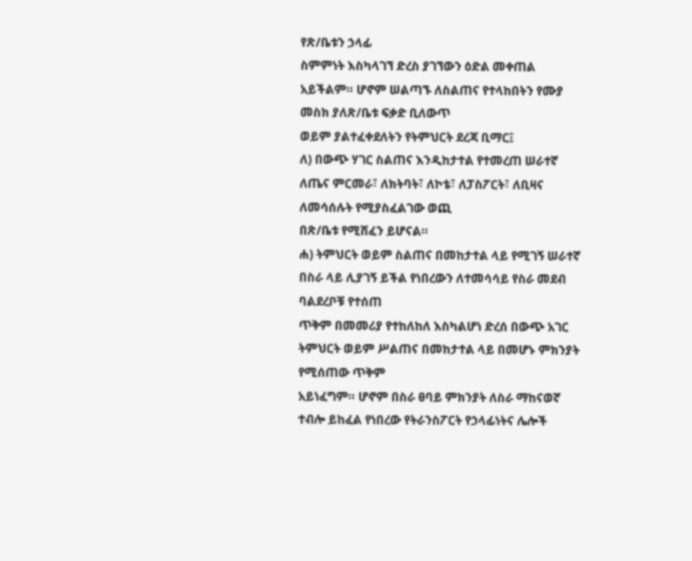የጽ/ቤቱን ኃላፊ
ስምምነት እስካላገኘ ድረስ ያገኘውን ዕድል መቀጠል አይችልም። ሆኖም ሠልጣኙ ለስልጠና የተላከበትን የሙያ መስክ ያለጽ/ቤቱ ፍቃድ ቢለውጥ
ወይም ያልተፈቀደለትን የትምህርት ደረጃ ቢማር፤
ለ) በውጭ ሃገር ስልጠና እንዲከታተል የተመረጠ ሠራተኛ ለጤና ምርመራ፣ ለክትባት፣ ለኮቴ፣ ለፓስፖርት፣ ለቢዛና ለመሳሰሉት የሚያስፈልገው ወጪ
በጽ/ቤቱ የሚሸፈን ይሆናል።
ሐ) ትምህርት ወይም ስልጠና በመከታተል ላይ የሚገኝ ሠራተኛ በስራ ላይ ሊያገኝ ይችል የነበረውን ለተመሳሳይ የስራ መደብ ባልደረቦቹ የተሰጠ
ጥቅም በመመሪያ የተከለከለ እስካልሆነ ድረሰ በውጭ አገር ትምህርት ወይም ሥልጠና በመከታተል ላይ በመሆኑ ምክንያት የሚሰጠው ጥቅም
አይነፈግም። ሆኖም በስራ ፀባይ ምክንያት ለስራ ማከናወኛ ተብሎ ይከፈል የነበረው የትራንስፖርት የኃላፊነትና ሌሎች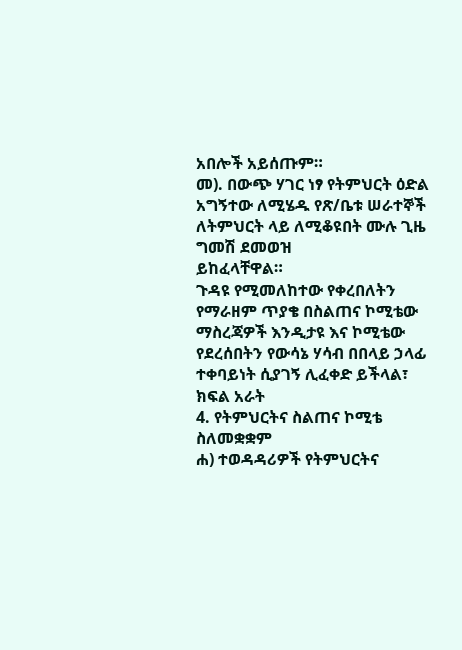አበሎች አይሰጡም።
መ). በውጭ ሃገር ነፃ የትምህርት ዕድል አግኝተው ለሚሄዱ የጽ/ቤቱ ሠራተኞች ለትምህርት ላይ ለሚቆዩበት ሙሉ ጊዜ ግመሽ ደመወዝ
ይከፈላቸዋል።
ጉዳዩ የሚመለከተው የቀረበለትን የማራዘም ጥያቄ በስልጠና ኮሚቴው ማስረጃዎች እንዲታዩ እና ኮሚቴው የደረሰበትን የውሳኔ ሃሳብ በበላይ ኃላፊ
ተቀባይነት ሲያገኝ ሊፈቀድ ይችላል፣
ክፍል አራት
4. የትምህርትና ስልጠና ኮሚቴ ስለመቋቋም
ሐ) ተወዳዳሪዎች የትምህርትና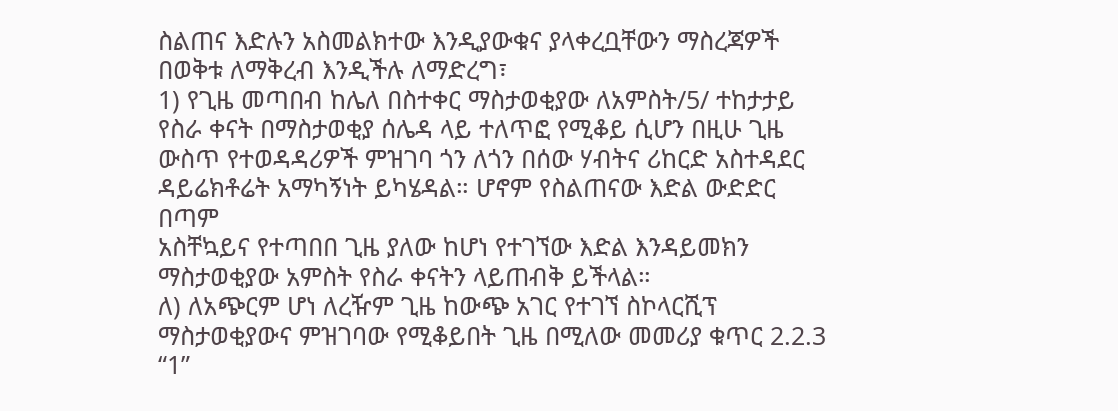ስልጠና እድሉን አስመልክተው እንዲያውቁና ያላቀረቧቸውን ማስረጃዎች በወቅቱ ለማቅረብ እንዲችሉ ለማድረግ፣
1) የጊዜ መጣበብ ከሌለ በስተቀር ማስታወቂያው ለአምስት/5/ ተከታታይ የስራ ቀናት በማስታወቂያ ሰሌዳ ላይ ተለጥፎ የሚቆይ ሲሆን በዚሁ ጊዜ
ውስጥ የተወዳዳሪዎች ምዝገባ ጎን ለጎን በሰው ሃብትና ሪከርድ አስተዳደር ዳይሬክቶሬት አማካኝነት ይካሄዳል። ሆኖም የስልጠናው እድል ውድድር በጣም
አስቸኳይና የተጣበበ ጊዜ ያለው ከሆነ የተገኘው እድል እንዳይመክን ማስታወቂያው አምስት የስራ ቀናትን ላይጠብቅ ይችላል።
ለ) ለአጭርም ሆነ ለረዥም ጊዜ ከውጭ አገር የተገኘ ስኮላርሺፕ ማስታወቂያውና ምዝገባው የሚቆይበት ጊዜ በሚለው መመሪያ ቁጥር 2.2.3 “1”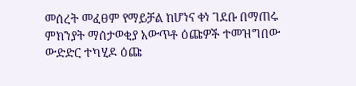መሰረት መፈፀም የማይቻል ከሆነና ቀነ ገደቡ በማጠሩ ምክንያት ማሰታወቂያ አውጥቶ ዕጩዎች ተመዝግበው ውድድር ተካሂዶ ዕጩ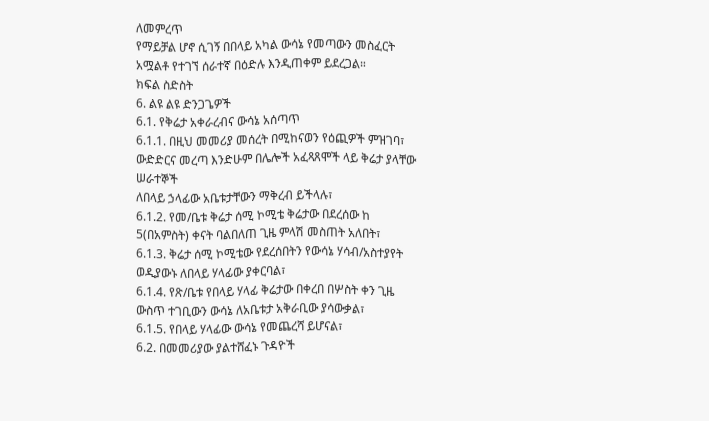ለመምረጥ
የማይቻል ሆኖ ሲገኝ በበላይ አካል ውሳኔ የመጣውን መስፈርት አሟልቶ የተገኘ ሰራተኛ በዕድሉ እንዲጠቀም ይደረጋል።
ክፍል ስድስት
6. ልዩ ልዩ ድንጋጌዎች
6.1. የቅሬታ አቀራረብና ውሳኔ አሰጣጥ
6.1.1. በዚህ መመሪያ መሰረት በሚከናወን የዕጪዎች ምዝገባ፣ ውድድርና መረጣ እንድሁም በሌሎች አፈጻጸሞች ላይ ቅሬታ ያላቸው ሠራተኞች
ለበላይ ኃላፊው አቤቱታቸውን ማቅረብ ይችላሉ፣
6.1.2. የመ/ቤቱ ቅሬታ ሰሚ ኮሚቴ ቅሬታው በደረሰው ከ 5(በአምስት) ቀናት ባልበለጠ ጊዜ ምላሽ መስጠት አለበት፣
6.1.3. ቅሬታ ሰሚ ኮሚቴው የደረሰበትን የውሳኔ ሃሳብ/አስተያየት ወዲያውኑ ለበላይ ሃላፊው ያቀርባል፣
6.1.4. የጽ/ቤቱ የበላይ ሃላፊ ቅሬታው በቀረበ በሦስት ቀን ጊዜ ውስጥ ተገቢውን ውሳኔ ለአቤቱታ አቅራቢው ያሳውቃል፣
6.1.5. የበላይ ሃላፊው ውሳኔ የመጨረሻ ይሆናል፣
6.2. በመመሪያው ያልተሸፈኑ ጉዳዮች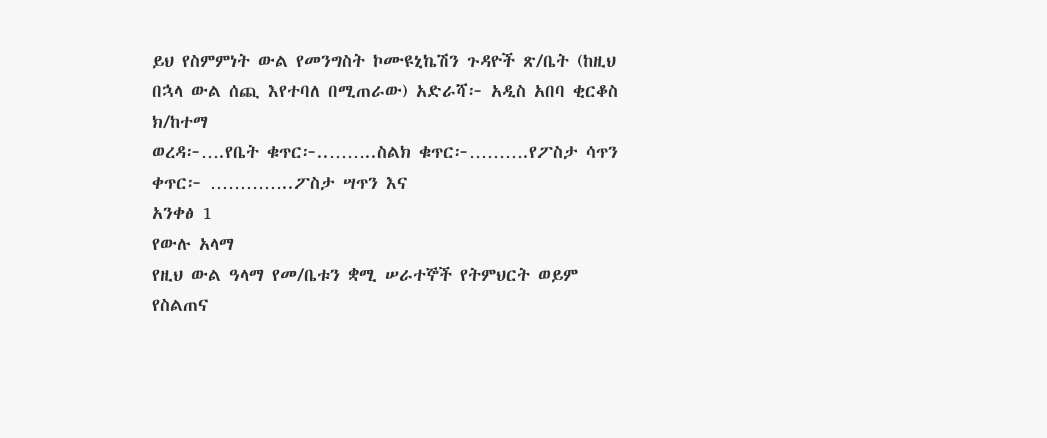ይህ የስምምነት ውል የመንግስት ኮሙዩኒኬሽን ጉዳዮች ጽ/ቤት (ከዚህ በኋላ ውል ሰጪ እየተባለ በሚጠራው) አድራሻ፦ አዲስ አበባ ቂርቆስ ክ/ከተማ
ወረዳ፦….የቤት ቁጥር፦..……..ስልክ ቁጥር፦……….የፖስታ ሳጥን ቀጥር፦ …………..ፖስታ ሣጥን እና
አንቀፅ 1
የውሉ አላማ
የዚህ ውል ዓላማ የመ/ቤቱን ቋሚ ሠራተኞች የትምህርት ወይም የስልጠና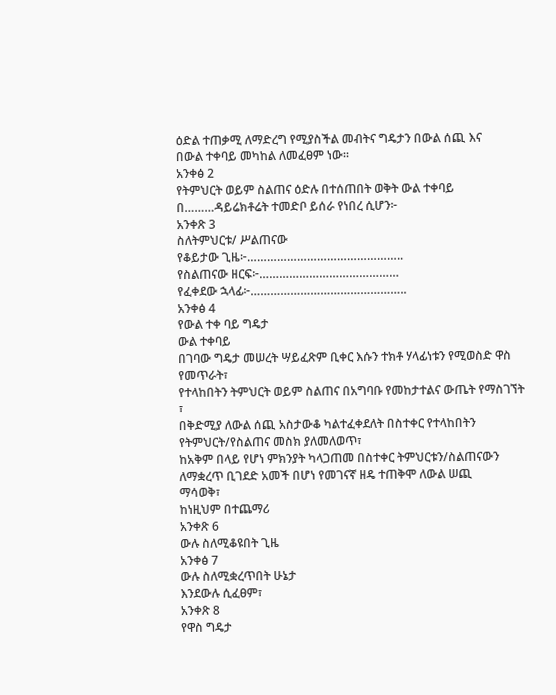ዕድል ተጠቃሚ ለማድረግ የሚያስችል መብትና ግዴታን በውል ሰጪ እና
በውል ተቀባይ መካከል ለመፈፀም ነው።
አንቀፅ 2
የትምህርት ወይም ስልጠና ዕድሉ በተሰጠበት ወቅት ውል ተቀባይ በ………ዳይሬክቶሬት ተመድቦ ይሰራ የነበረ ሲሆን፦
አንቀጽ 3
ስለትምህርቱ/ ሥልጠናው
የቆይታው ጊዜ፦………………………………………..
የስልጠናው ዘርፍ፦……………………………………
የፈቀደው ኋላፊ፦………………………………………..
አንቀፅ 4
የውል ተቀ ባይ ግዴታ
ውል ተቀባይ
በገባው ግዴታ መሠረት ሣይፈጽም ቢቀር እሱን ተክቶ ሃላፊነቱን የሚወስድ ዋስ የመጥራት፣
የተላከበትን ትምህርት ወይም ስልጠና በአግባቡ የመከታተልና ውጤት የማስገኘት ፣
በቅድሚያ ለውል ሰጪ አስታውቆ ካልተፈቀደለት በስተቀር የተላከበትን የትምህርት/የስልጠና መስክ ያለመለወጥ፣
ከአቅም በላይ የሆነ ምክንያት ካላጋጠመ በስተቀር ትምህርቱን/ስልጠናውን ለማቋረጥ ቢገደድ አመች በሆነ የመገናኛ ዘዴ ተጠቅሞ ለውል ሠጪ
ማሳወቅ፣
ከነዚህም በተጨማሪ
አንቀጽ 6
ውሉ ስለሚቆዩበት ጊዜ
አንቀፅ 7
ውሉ ስለሚቋረጥበት ሁኔታ
እንደውሉ ሲፈፀም፣
አንቀጽ 8
የዋስ ግዴታ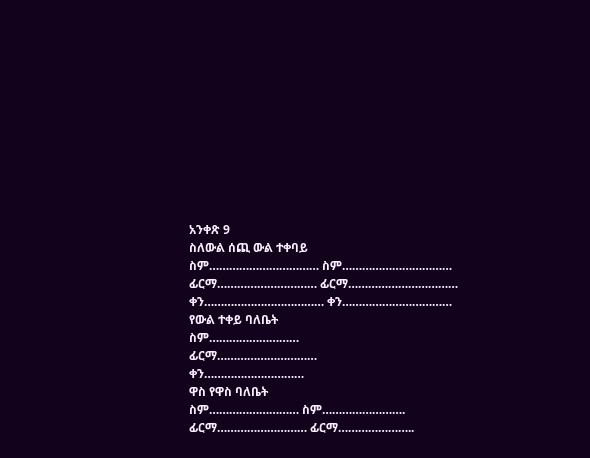አንቀጽ 9
ስለውል ሰጪ ውል ተቀባይ
ስም…………………………… ስም……………………………
ፊርማ………………………… ፊርማ……………………………
ቀን……………………………… ቀን……………………………
የውል ተቀይ ባለቤት
ስም………………………
ፊርማ…………………………
ቀን…………………………
ዋስ የዋስ ባለቤት
ስም……………………… ስም…………………….
ፊርማ……………………… ፊርማ…………………..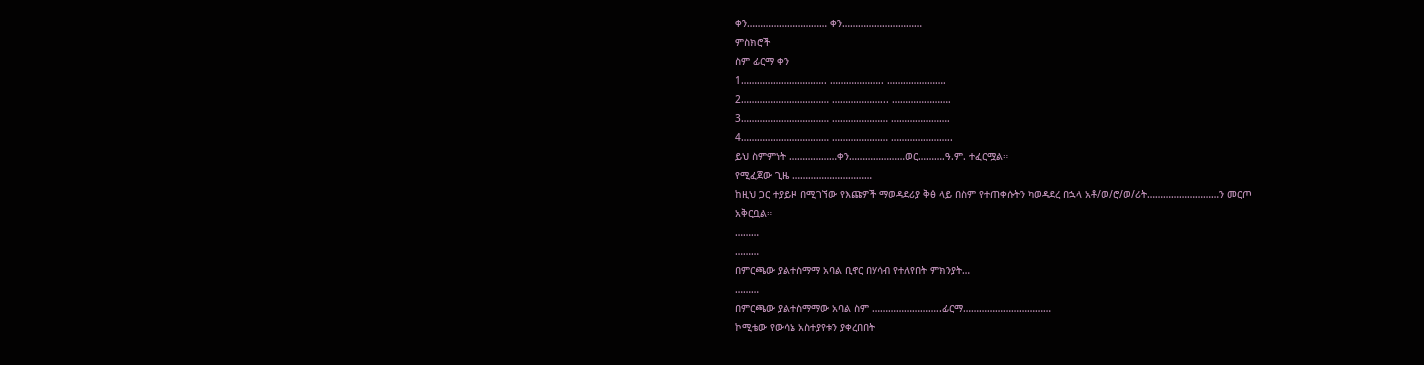ቀን………………………… ቀን…………………………
ምስክሮች
ስም ፊርማ ቀን
1………………………….. ……………….. ………………….
2…………………………… ………………... ………………….
3…………………………… ………………… ………………….
4…………………………… ………………… …………………..
ይህ ስምምነት ………………ቀን…………………ወር……….ዓ.ም. ተፈርሟል።
የሚፈጀው ጊዜ …………………………
ከዚህ ጋር ተያይዞ በሚገኘው የእጩዎች ማወዳደሪያ ቅፅ ላይ በስም የተጠቀሱትን ካወዳደረ በኋላ አቶ/ወ/ሮ/ወ/ሪት………………………ን መርጦ
አቅርቧል።
………
………
በምርጫው ያልተስማማ አባል ቢኖር በሃሳብ የተለየበት ምክንያት…
………
በምርጫው ያልተስማማው አባል ስም ……………………..ፊርማ……………………………
ኮሚቴው የውሳኔ አስተያየቱን ያቀረበበት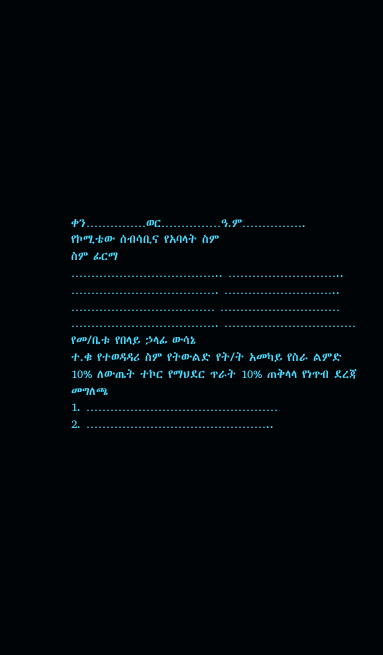ቀን……………ወር……………ዓ.ም…………….
የኮሚቴው ሰብሳቢና የአባላት ስም
ስም ፊርማ
……………………………….. ………………………..
………………………………. ………………………..
……………………………… …………………………
………………………………. ……………………………
የመ/ቤቱ የበላይ ኃላፊ ውሳኔ
ተ.ቁ የተወዳዳሪ ስም የትውልድ የት/ት አመካይ የስራ ልምድ 10% ለውጤት ተኮር የማህደር ጥራት 10% ጠቅላላ የነጥብ ደረጃ መግለጫ
1. …………………………………………
2. ………………………………………..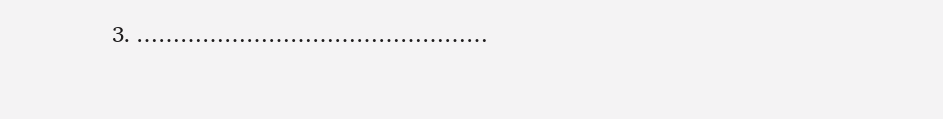3. …………………………………………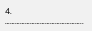4. ………………………………………..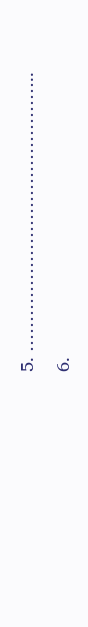5. ………………………………………..
6.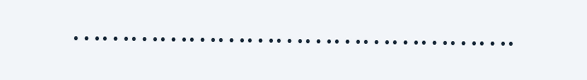……………………………………….